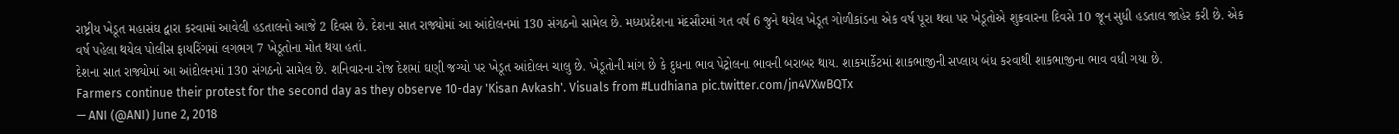રાષ્ટ્રીય ખેડૂત મહાસંઘ દ્વારા કરવામાં આવેલી હડતાલનો આજે 2 દિવસ છે. દેશના સાત રાજ્યોમાં આ આંદોલનમાં 130 સંગઠનો સામેલ છે. મધ્યપ્રદેશના મંદસૌરમાં ગત વર્ષ 6 જુને થયેલ ખેડૂત ગોળીકાંડના એક વર્ષ પૂરા થવા પર ખેડૂતોએ શુક્રવારના દિવસે 10 જૂન સુધી હડતાલ જાહેર કરી છે. એક વર્ષ પહેલા થયેલ પોલીસ ફાયરિંગમાં લગભગ 7 ખેડૂતોના મોત થયા હતાં.
દેશના સાત રાજ્યોમાં આ આંદોલનમાં 130 સંગઠનો સામેલ છે. શનિવારના રોજ દેશમાં ઘણી જગ્યો પર ખેડૂત આંદોલન ચાલુ છે. ખેડૂતોની માંગ છે કે દુધના ભાવ પેટ્રોલના ભાવની બરાબર થાય. શાકમાર્કેટમાં શાકભાજીની સપ્લાય બંધ કરવાથી શાકભાજીના ભાવ વધી ગયા છે.
Farmers continue their protest for the second day as they observe 10-day 'Kisan Avkash'. Visuals from #Ludhiana pic.twitter.com/jn4VXwBQTx
— ANI (@ANI) June 2, 2018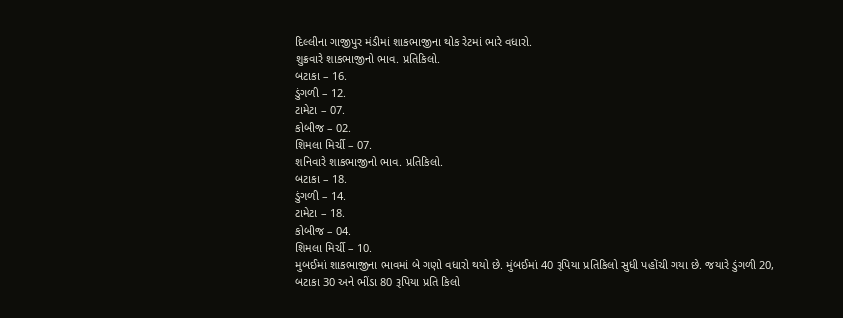દિલ્લીના ગાજીપુર મંડીમાં શાકભાજીના થોક રેટમાં ભારે વધારો.
શુક્રવારે શાકભાજીનો ભાવ. પ્રતિકિલો.
બટાકા – 16.
ડુંગળી – 12.
ટામેટા – 07.
કોબીજ – 02.
શિમલા મિર્ચી – 07.
શનિવારે શાકભાજીનો ભાવ. પ્રતિકિલો.
બટાકા – 18.
ડુંગળી – 14.
ટામેટા – 18.
કોબીજ – 04.
શિમલા મિર્ચી – 10.
મુબઈમાં શાકભાજીના ભાવમાં બે ગણો વધારો થયો છે. મુંબઈમાં 40 રૂપિયા પ્રતિકિલો સુધી પહોંચી ગયા છે. જયારે ડુંગળી 20, બટાકા 30 અને ભીંડા 80 રૂપિયા પ્રતિ કિલો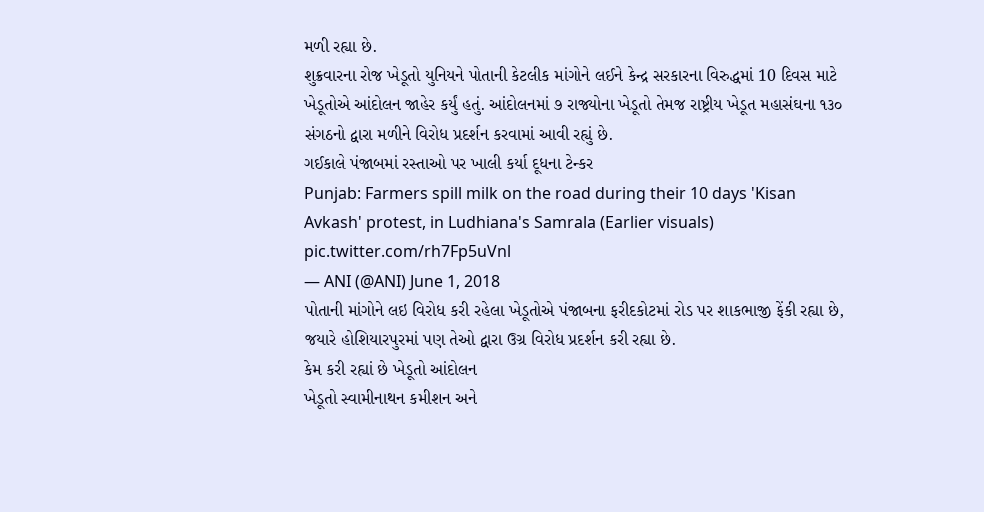મળી રહ્યા છે.
શુક્રવારના રોજ ખેડૂતો યુનિયને પોતાની કેટલીક માંગોને લઈને કેન્દ્ર સરકારના વિરુદ્ધમાં 10 દિવસ માટે ખેડૂતોએ આંદોલન જાહેર કર્યું હતું. આંદોલનમાં ૭ રાજ્યોના ખેડૂતો તેમજ રાષ્ટ્રીય ખેડૂત મહાસંઘના ૧૩૦ સંગઠનો દ્વારા મળીને વિરોધ પ્રદર્શન કરવામાં આવી રહ્યું છે.
ગઈકાલે પંજાબમાં રસ્તાઓ પર ખાલી કર્યા દૂધના ટેન્કર
Punjab: Farmers spill milk on the road during their 10 days 'Kisan Avkash' protest, in Ludhiana's Samrala (Earlier visuals) pic.twitter.com/rh7Fp5uVnl
— ANI (@ANI) June 1, 2018
પોતાની માંગોને લઇ વિરોધ કરી રહેલા ખેડૂતોએ પંજાબના ફરીદકોટમાં રોડ પર શાકભાજી ફેંકી રહ્યા છે, જયારે હોશિયારપુરમાં પણ તેઓ દ્વારા ઉગ્ર વિરોધ પ્રદર્શન કરી રહ્યા છે.
કેમ કરી રહ્યાં છે ખેડૂતો આંદોલન
ખેડૂતો સ્વામીનાથન કમીશન અને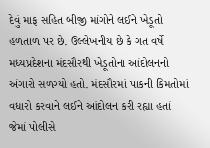દેવું માફ સહિત બીજી માંગોને લઈને ખેડૂતો હળતાળ પર છે. ઉલ્લેખનીય છે કે ગત વર્ષે મધ્યપ્રદેશના મંદસૌરથી ખેડૂતોના આંદોલનનો અંગારો સળગ્યો હતો. મંદસૌરમાં પાકની કિમતોમાં વધારો કરવાને લઈને આંદોલન કરી રહ્યા હતાં જેમાં પોલીસે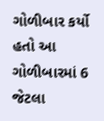ગોળીબાર કર્યો હતો આ ગોળીબારમાં 6 જેટલા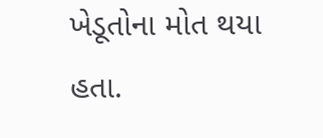ખેડૂતોના મોત થયા હતા.